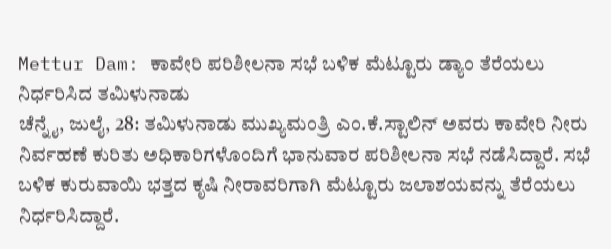Mettur Dam: ಕಾವೇರಿ ಪರಿಶೀಲನಾ ಸಭೆ ಬಳಿಕ ಮೆಟ್ಟೂರು ಡ್ಯಾಂ ತೆರೆಯಲು ನಿರ್ಧರಿಸಿದ ತಮಿಳುನಾಡು
ಚೆನ್ನೈ, ಜುಲೈ, 28: ತಮಿಳುನಾಡು ಮುಖ್ಯಮಂತ್ರಿ ಎಂ.ಕೆ.ಸ್ಟಾಲಿನ್ ಅವರು ಕಾವೇರಿ ನೀರು ನಿರ್ವಹಣೆ ಕುರಿತು ಅಧಿಕಾರಿಗಳೊಂದಿಗೆ ಭಾನುವಾರ ಪರಿಶೀಲನಾ ಸಭೆ ನಡೆಸಿದ್ದಾರೆ. ಸಭೆ ಬಳಿಕ ಕುರುವಾಯಿ ಭತ್ತದ ಕೃಷಿ ನೀರಾವರಿಗಾಗಿ ಮೆಟ್ಟೂರು ಜಲಾಶಯವನ್ನು ತೆರೆಯಲು ನಿರ್ಧರಿಸಿದ್ದಾರೆ.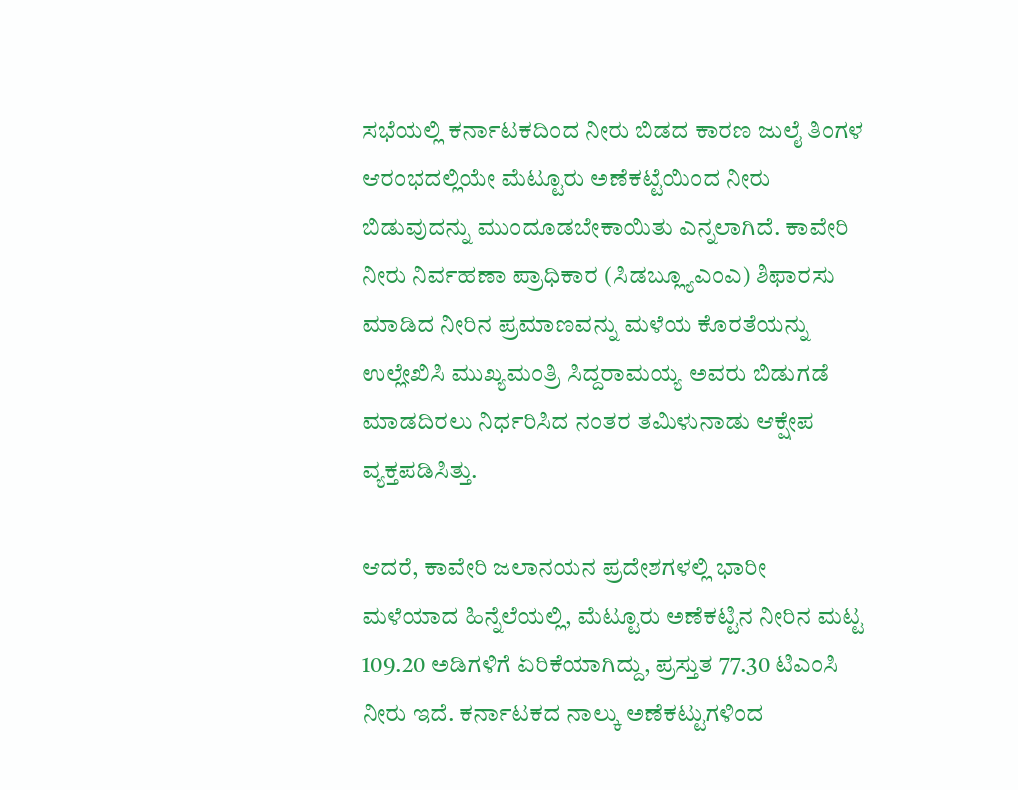ಸಭೆಯಲ್ಲಿ ಕರ್ನಾಟಕದಿಂದ ನೀರು ಬಿಡದ ಕಾರಣ ಜುಲೈ ತಿಂಗಳ ಆರಂಭದಲ್ಲಿಯೇ ಮೆಟ್ಟೂರು ಅಣೆಕಟ್ಟೆಯಿಂದ ನೀರು ಬಿಡುವುದನ್ನು ಮುಂದೂಡಬೇಕಾಯಿತು ಎನ್ನಲಾಗಿದೆ. ಕಾವೇರಿ ನೀರು ನಿರ್ವಹಣಾ ಪ್ರಾಧಿಕಾರ (ಸಿಡಬ್ಲ್ಯೂಎಂಎ) ಶಿಫಾರಸು ಮಾಡಿದ ನೀರಿನ ಪ್ರಮಾಣವನ್ನು ಮಳೆಯ ಕೊರತೆಯನ್ನು ಉಲ್ಲೇಖಿಸಿ ಮುಖ್ಯಮಂತ್ರಿ ಸಿದ್ದರಾಮಯ್ಯ ಅವರು ಬಿಡುಗಡೆ ಮಾಡದಿರಲು ನಿರ್ಧರಿಸಿದ ನಂತರ ತಮಿಳುನಾಡು ಆಕ್ಷೇಪ ವ್ಯಕ್ತಪಡಿಸಿತ್ತು.

ಆದರೆ, ಕಾವೇರಿ ಜಲಾನಯನ ಪ್ರದೇಶಗಳಲ್ಲಿ ಭಾರೀ ಮಳೆಯಾದ ಹಿನ್ನೆಲೆಯಲ್ಲಿ, ಮೆಟ್ಟೂರು ಅಣೆಕಟ್ಟಿನ ನೀರಿನ ಮಟ್ಟ 109.20 ಅಡಿಗಳಿಗೆ ಏರಿಕೆಯಾಗಿದ್ದು, ಪ್ರಸ್ತುತ 77.30 ಟಿಎಂಸಿ ನೀರು ಇದೆ. ಕರ್ನಾಟಕದ ನಾಲ್ಕು ಅಣೆಕಟ್ಟುಗಳಿಂದ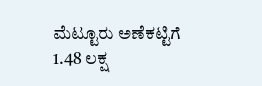ಮೆಟ್ಟೂರು ಅಣೆಕಟ್ಟಿಗೆ 1.48 ಲಕ್ಷ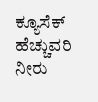ಕ್ಯೂಸೆಕ್ ಹೆಚ್ಚುವರಿ ನೀರು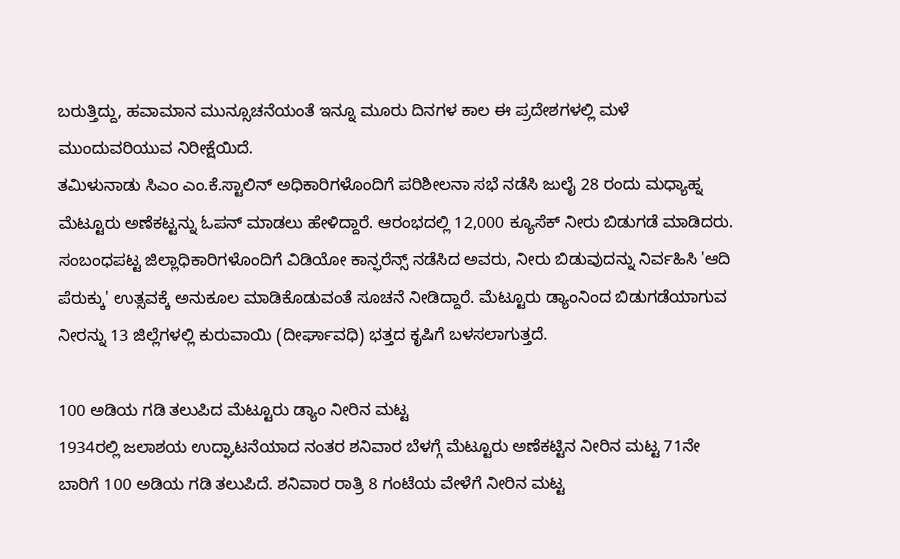ಬರುತ್ತಿದ್ದು, ಹವಾಮಾನ ಮುನ್ಸೂಚನೆಯಂತೆ ಇನ್ನೂ ಮೂರು ದಿನಗಳ ಕಾಲ ಈ ಪ್ರದೇಶಗಳಲ್ಲಿ ಮಳೆ ಮುಂದುವರಿಯುವ ನಿರೀಕ್ಷೆಯಿದೆ.
ತಮಿಳುನಾಡು ಸಿಎಂ ಎಂ.ಕೆ.ಸ್ಟಾಲಿನ್ ಅಧಿಕಾರಿಗಳೊಂದಿಗೆ ಪರಿಶೀಲನಾ ಸಭೆ ನಡೆಸಿ ಜುಲೈ 28 ರಂದು ಮಧ್ಯಾಹ್ನ ಮೆಟ್ಟೂರು ಅಣೆಕಟ್ಟನ್ನು ಓಪನ್ ಮಾಡಲು ಹೇಳಿದ್ದಾರೆ. ಆರಂಭದಲ್ಲಿ 12,000 ಕ್ಯೂಸೆಕ್ ನೀರು ಬಿಡುಗಡೆ ಮಾಡಿದರು. ಸಂಬಂಧಪಟ್ಟ ಜಿಲ್ಲಾಧಿಕಾರಿಗಳೊಂದಿಗೆ ವಿಡಿಯೋ ಕಾನ್ಫರೆನ್ಸ್ ನಡೆಸಿದ ಅವರು, ನೀರು ಬಿಡುವುದನ್ನು ನಿರ್ವಹಿಸಿ 'ಆದಿ ಪೆರುಕ್ಕು' ಉತ್ಸವಕ್ಕೆ ಅನುಕೂಲ ಮಾಡಿಕೊಡುವಂತೆ ಸೂಚನೆ ನೀಡಿದ್ದಾರೆ. ಮೆಟ್ಟೂರು ಡ್ಯಾಂನಿಂದ ಬಿಡುಗಡೆಯಾಗುವ ನೀರನ್ನು 13 ಜಿಲ್ಲೆಗಳಲ್ಲಿ ಕುರುವಾಯಿ (ದೀರ್ಘಾವಧಿ) ಭತ್ತದ ಕೃಷಿಗೆ ಬಳಸಲಾಗುತ್ತದೆ.

100 ಅಡಿಯ ಗಡಿ ತಲುಪಿದ ಮೆಟ್ಟೂರು ಡ್ಯಾಂ ನೀರಿನ ಮಟ್ಟ
1934ರಲ್ಲಿ ಜಲಾಶಯ ಉದ್ಘಾಟನೆಯಾದ ನಂತರ ಶನಿವಾರ ಬೆಳಗ್ಗೆ ಮೆಟ್ಟೂರು ಅಣೆಕಟ್ಟಿನ ನೀರಿನ ಮಟ್ಟ 71ನೇ ಬಾರಿಗೆ 100 ಅಡಿಯ ಗಡಿ ತಲುಪಿದೆ. ಶನಿವಾರ ರಾತ್ರಿ 8 ಗಂಟೆಯ ವೇಳೆಗೆ ನೀರಿನ ಮಟ್ಟ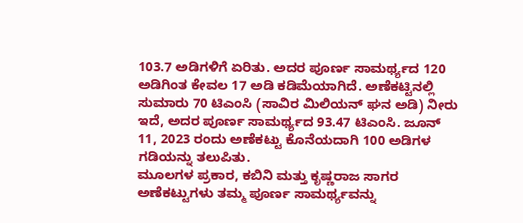103.7 ಅಡಿಗಳಿಗೆ ಏರಿತು. ಅದರ ಪೂರ್ಣ ಸಾಮರ್ಥ್ಯದ 120 ಅಡಿಗಿಂತ ಕೇವಲ 17 ಅಡಿ ಕಡಿಮೆಯಾಗಿದೆ. ಅಣೆಕಟ್ಟಿನಲ್ಲಿ ಸುಮಾರು 70 ಟಿಎಂಸಿ (ಸಾವಿರ ಮಿಲಿಯನ್ ಘನ ಅಡಿ) ನೀರು ಇದೆ, ಅದರ ಪೂರ್ಣ ಸಾಮರ್ಥ್ಯದ 93.47 ಟಿಎಂಸಿ. ಜೂನ್ 11, 2023 ರಂದು ಅಣೆಕಟ್ಟು ಕೊನೆಯದಾಗಿ 100 ಅಡಿಗಳ ಗಡಿಯನ್ನು ತಲುಪಿತು.
ಮೂಲಗಳ ಪ್ರಕಾರ, ಕಬಿನಿ ಮತ್ತು ಕೃಷ್ಣರಾಜ ಸಾಗರ ಅಣೆಕಟ್ಟುಗಳು ತಮ್ಮ ಪೂರ್ಣ ಸಾಮರ್ಥ್ಯವನ್ನು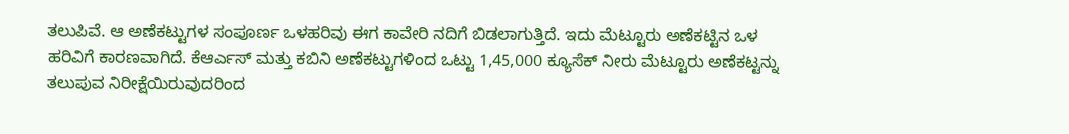ತಲುಪಿವೆ. ಆ ಅಣೆಕಟ್ಟುಗಳ ಸಂಪೂರ್ಣ ಒಳಹರಿವು ಈಗ ಕಾವೇರಿ ನದಿಗೆ ಬಿಡಲಾಗುತ್ತಿದೆ. ಇದು ಮೆಟ್ಟೂರು ಅಣೆಕಟ್ಟಿನ ಒಳ ಹರಿವಿಗೆ ಕಾರಣವಾಗಿದೆ. ಕೆಆರ್ಎಸ್ ಮತ್ತು ಕಬಿನಿ ಅಣೆಕಟ್ಟುಗಳಿಂದ ಒಟ್ಟು 1,45,000 ಕ್ಯೂಸೆಕ್ ನೀರು ಮೆಟ್ಟೂರು ಅಣೆಕಟ್ಟನ್ನು ತಲುಪುವ ನಿರೀಕ್ಷೆಯಿರುವುದರಿಂದ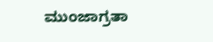ಮುಂಜಾಗ್ರತಾ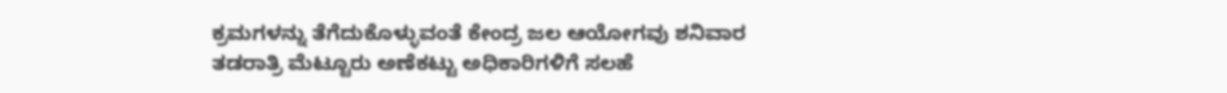ಕ್ರಮಗಳನ್ನು ತೆಗೆದುಕೊಳ್ಳುವಂತೆ ಕೇಂದ್ರ ಜಲ ಆಯೋಗವು ಶನಿವಾರ ತಡರಾತ್ರಿ ಮೆಟ್ಟೂರು ಅಣೆಕಟ್ಟು ಅಧಿಕಾರಿಗಳಿಗೆ ಸಲಹೆ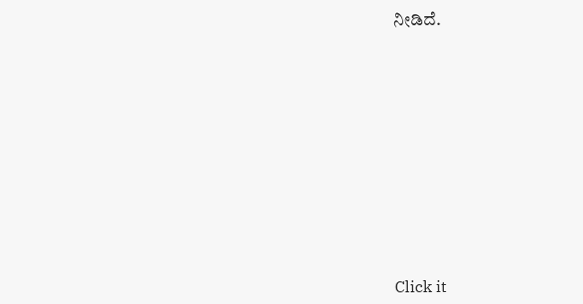ನೀಡಿದೆ.












Click it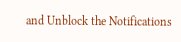and Unblock the Notifications